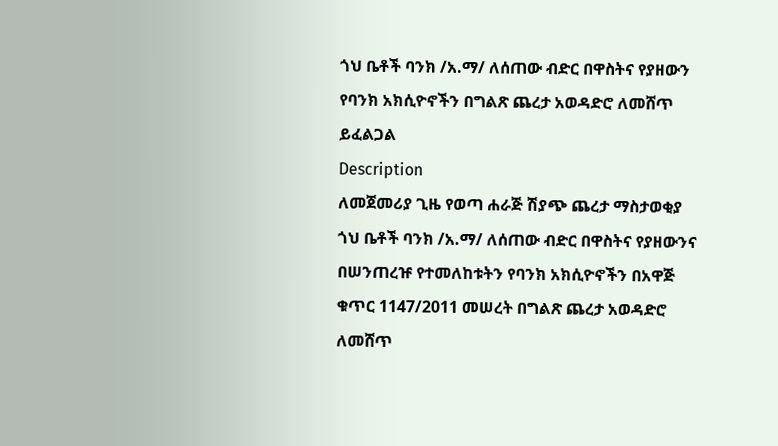ጎህ ቤቶች ባንክ /አ.ማ/ ለሰጠው ብድር በዋስትና የያዘውን የባንክ አክሲዮኖችን በግልጽ ጨረታ አወዳድሮ ለመሸጥ ይፈልጋል
Description
ለመጀመሪያ ጊዜ የወጣ ሐራጅ ሽያጭ ጨረታ ማስታወቂያ
ጎህ ቤቶች ባንክ /አ.ማ/ ለሰጠው ብድር በዋስትና የያዘውንና በሠንጠረዡ የተመለከቱትን የባንክ አክሲዮኖችን በአዋጅ ቁጥር 1147/2011 መሠረት በግልጽ ጨረታ አወዳድሮ ለመሸጥ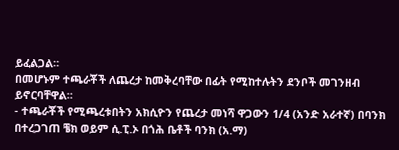ይፈልጋል።
በመሆኑም ተጫራቾች ለጨረታ ከመቅረባቸው በፊት የሚከተሉትን ደንቦች መገንዘብ ይኖርባቸዋል።
- ተጫራቾች የሚጫረቱበትን አክሲዮን የጨረታ መነሻ ዋጋውን 1/4 (አንድ አራተኛ) በባንክ በተረጋገጠ ቼክ ወይም ሲ.ፒ.ኦ በጎሕ ቤቶች ባንክ (አ.ማ)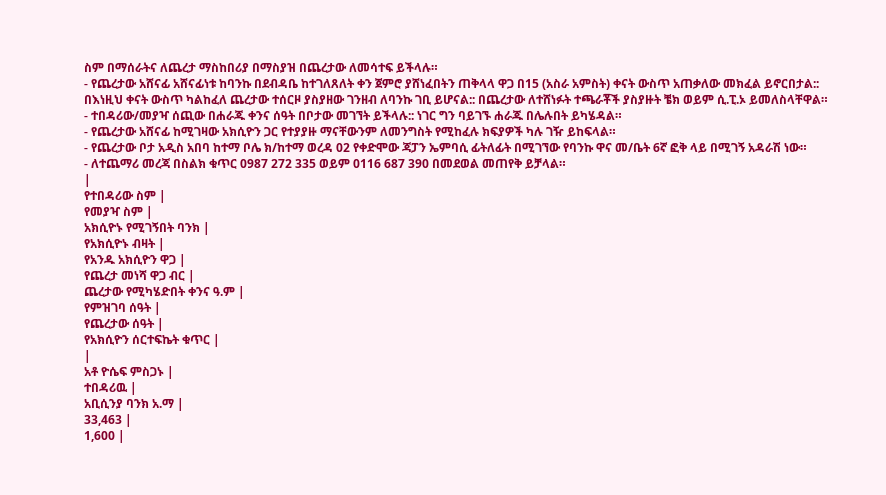ስም በማሰራትና ለጨረታ ማስከበሪያ በማስያዝ በጨረታው ለመሳተፍ ይችላሉ።
- የጨረታው አሸናፊ አሸናፊነቱ ከባንኩ በደብዳቤ ከተገለጸለት ቀን ጀምሮ ያሸነፈበትን ጠቅላላ ዋጋ በ15 (አስራ አምስት) ቀናት ውስጥ አጠቃለው መክፈል ይኖርበታል:: በእነዚህ ቀናት ውስጥ ካልከፈለ ጨረታው ተሰርዞ ያስያዘው ገንዘብ ለባንኩ ገቢ ይሆናል:: በጨረታው ለተሸነፉት ተጫራቾች ያስያዙት ቼክ ወይም ሲ.ፒ.ኦ ይመለስላቸዋል።
- ተበዳሪው/መያዣ ሰጪው በሐራጁ ቀንና ሰዓት በቦታው መገኘት ይችላሉ:: ነገር ግን ባይገኙ ሐራጁ በሌሉበት ይካሄዳል።
- የጨረታው አሸናፊ ከሚገዛው አክሲዮን ጋር የተያያዙ ማናቸውንም ለመንግስት የሚከፈሉ ክፍያዎች ካሉ ገዥ ይከፍላል።
- የጨረታው ቦታ አዲስ አበባ ከተማ ቦሌ ክ/ከተማ ወረዳ 02 የቀድሞው ጃፓን ኤምባሲ ፊትለፊት በሚገኘው የባንኩ ዋና መ/ቤት 6ኛ ፎቅ ላይ በሚገኝ አዳራሽ ነው።
- ለተጨማሪ መረጃ በስልክ ቁጥር 0987 272 335 ወይም 0116 687 390 በመደወል መጠየቅ ይቻላል።
|
የተበዳሪው ስም |
የመያዣ ስም |
አክሲዮኑ የሚገኝበት ባንክ |
የአክሲዮኑ ብዛት |
የአንዱ አክሲዮን ዋጋ |
የጨረታ መነሻ ዋጋ ብር |
ጨረታው የሚካሄድበት ቀንና ዓ.ም |
የምዝገባ ሰዓት |
የጨረታው ሰዓት |
የአክሲዮን ሰርተፍኬት ቁጥር |
|
አቶ ዮሴፍ ምስጋኑ |
ተበዳሪዉ |
አቢሲንያ ባንክ አ.ማ |
33,463 |
1,600 |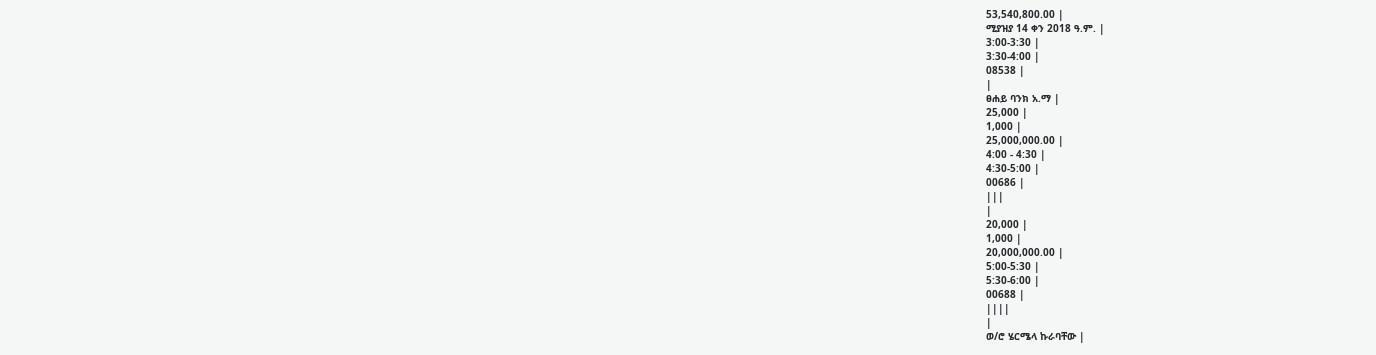53,540,800.00 |
ሚያዝያ 14 ቀን 2018 ዓ.ም. |
3:00-3:30 |
3:30-4:00 |
08538 |
|
ፀሐይ ባንክ አ.ማ |
25,000 |
1,000 |
25,000,000.00 |
4:00 - 4:30 |
4:30-5:00 |
00686 |
|||
|
20,000 |
1,000 |
20,000,000.00 |
5:00-5:30 |
5:30-6:00 |
00688 |
||||
|
ወ/ሮ ሄርሜላ ኩራባቸው |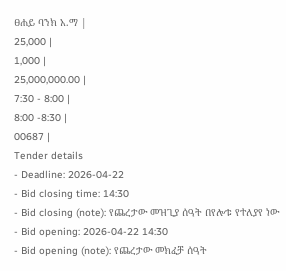ፀሐይ ባንክ አ.ማ |
25,000 |
1,000 |
25,000,000.00 |
7:30 - 8:00 |
8:00 -8:30 |
00687 |
Tender details
- Deadline: 2026-04-22
- Bid closing time: 14:30
- Bid closing (note): የጨረታው መዝጊያ ሰዓት በየሎቱ የተለያየ ነው
- Bid opening: 2026-04-22 14:30
- Bid opening (note): የጨረታው መክፈቻ ሰዓት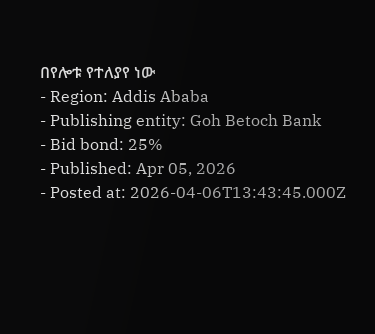በየሎቱ የተለያየ ነው
- Region: Addis Ababa
- Publishing entity: Goh Betoch Bank
- Bid bond: 25%
- Published: Apr 05, 2026
- Posted at: 2026-04-06T13:43:45.000Z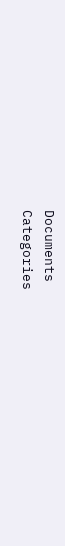Documents
Categories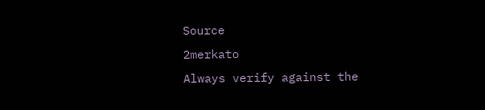Source
2merkato
Always verify against the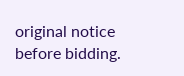original notice before bidding.